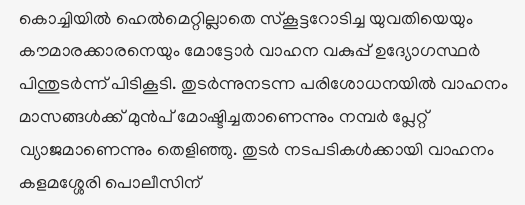കൊച്ചിയിൽ ഹെൽമെറ്റില്ലാതെ സ്കൂട്ടറോടിച്ച യുവതിയെയും കൗമാരക്കാരനെയും മോട്ടോർ വാഹന വകുപ്പ് ഉദ്യോഗസ്ഥർ പിന്തുടർന്ന് പിടികൂടി. തുടർന്നുനടന്ന പരിശോധനയിൽ വാഹനം മാസങ്ങൾക്ക് മുൻപ് മോഷ്ടിച്ചതാണെന്നും നമ്പർ പ്ലേറ്റ് വ്യാജമാണെന്നും തെളിഞ്ഞു. തുടർ നടപടികൾക്കായി വാഹനം കളമശ്ശേരി പൊലീസിന്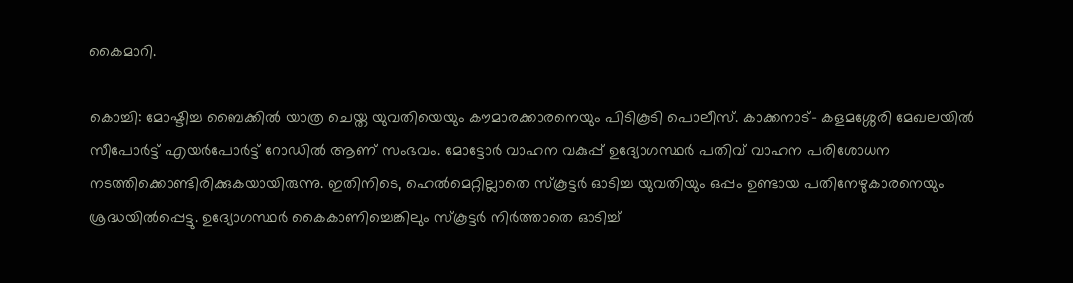കൈമാറി.

കൊച്ചി: മോഷ്ടിച്ച ബൈക്കിൽ യാത്ര ചെയ്ത യുവതിയെയും കൗമാരക്കാരനെയും പിടികൂടി പൊലീസ്. കാക്കനാട്- കളമശ്ശേരി മേഖലയിൽ സീപോർട്ട് എയർപോർട്ട് റോഡിൽ ആണ് സംഭവം. മോട്ടോർ വാഹന വകുപ്പ് ഉദ്യോഗസ്ഥർ പതിവ് വാഹന പരിശോധന നടത്തിക്കൊണ്ടിരിക്കുകയായിരുന്നു. ഇതിനിടെ, ഹെൽമെറ്റില്ലാതെ സ്കൂട്ടർ ഓടിച്ച യുവതിയും ഒപ്പം ഉണ്ടായ പതിനേഴുകാരനെയും ശ്രദ്ധയിൽപ്പെട്ടു. ഉദ്യോഗസ്ഥർ കൈകാണിച്ചെങ്കിലും സ്കൂട്ടർ നിർത്താതെ ഓടിച്ച്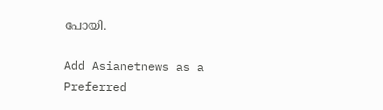പോയി.

Add Asianetnews as a Preferred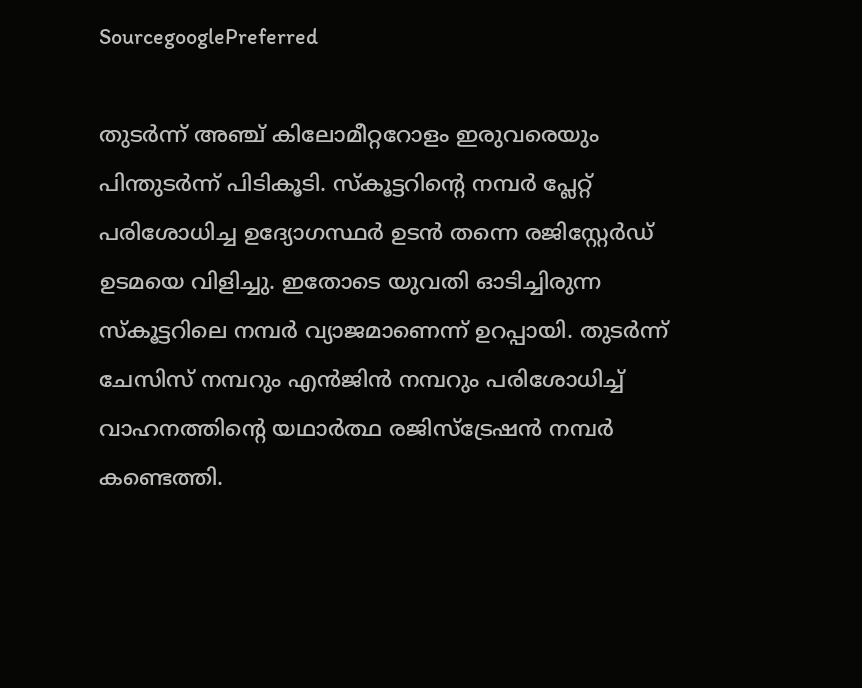SourcegooglePreferred

തുടർന്ന് അഞ്ച് കിലോമീറ്ററോളം ഇരുവരെയും പിന്തുടർന്ന് പിടികൂടി. സ്കൂട്ടറിന്റെ നമ്പർ പ്ലേറ്റ് പരിശോധിച്ച ഉദ്യോഗസ്ഥർ ഉടൻ തന്നെ രജിസ്റ്റേ‌ർഡ് ഉടമയെ വിളിച്ചു. ഇതോടെ യുവതി ഓടിച്ചിരുന്ന സ്കൂട്ടറിലെ നമ്പർ വ്യാജമാണെന്ന് ഉറപ്പായി. തുടർന്ന് ചേസിസ് നമ്പറും എൻജിൻ നമ്പറും പരിശോധിച്ച് വാഹനത്തിന്റെ യഥാർത്ഥ രജിസ്ട്രേഷൻ നമ്പർ കണ്ടെത്തി.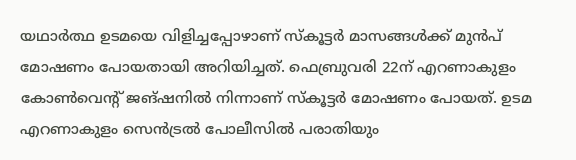യഥാർത്ഥ ഉടമയെ വിളിച്ചപ്പോഴാണ് സ്കൂട്ടർ മാസങ്ങൾക്ക് മുൻപ് മോഷണം പോയതായി അറിയിച്ചത്. ഫെബ്രുവരി 22ന് എറണാകുളം കോൺവെന്റ് ജങ്ഷനിൽ നിന്നാണ് സ്കൂട്ടർ മോഷണം പോയത്. ഉടമ എറണാകുളം സെൻട്രൽ പോലീസിൽ പരാതിയും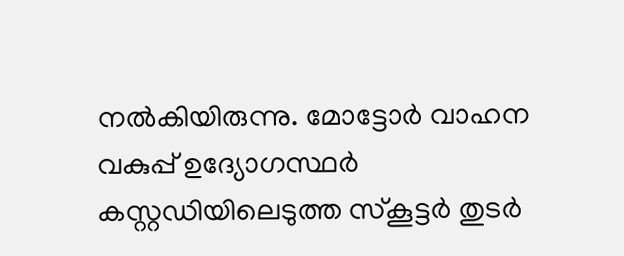നൽകിയിരുന്നു. മോട്ടോർ വാഹന വകുപ്പ് ഉദ്യോഗസ്ഥർ കസ്റ്റഡിയിലെടുത്ത സ്കൂട്ടർ തുടർ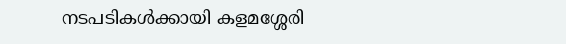നടപടികൾക്കായി കളമശ്ശേരി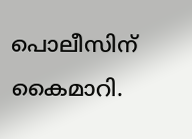പൊലീസിന് കൈമാറി.